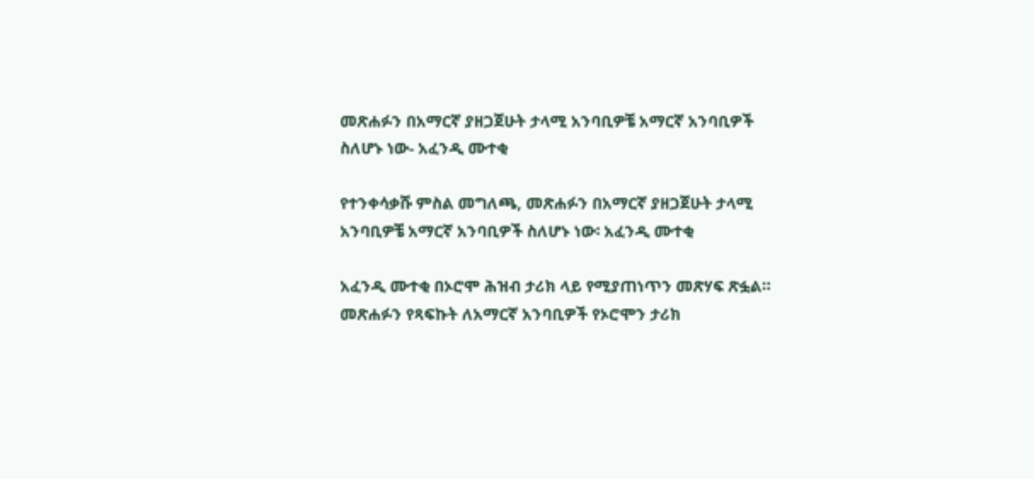መጽሐፉን በአማርኛ ያዘጋጀሁት ታላሚ አንባቢዎቼ አማርኛ አንባቢዎች ስለሆኑ ነው- አፈንዲ ሙተቂ

የተንቀሳቃሹ ምስል መግለጫ, መጽሐፉን በአማርኛ ያዘጋጀሁት ታላሚ አንባቢዎቼ አማርኛ አንባቢዎች ስለሆኑ ነው፡ አፈንዲ ሙተቂ

አፈንዲ ሙተቂ በኦሮሞ ሕዝብ ታሪክ ላይ የሚያጠነጥን መጽሃፍ ጽፏል። መጽሐፉን የጻፍኩት ለአማርኛ አንባቢዎች የኦሮሞን ታሪክ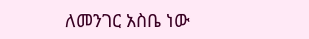ለመንገር አስቤ ነው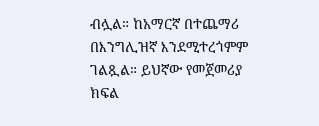ብሏል። ከአማርኛ በተጨማሪ በእንግሊዝኛ እንደሚተረጎምም ገልጿል። ይህኛው የመጀመሪያ ክፍል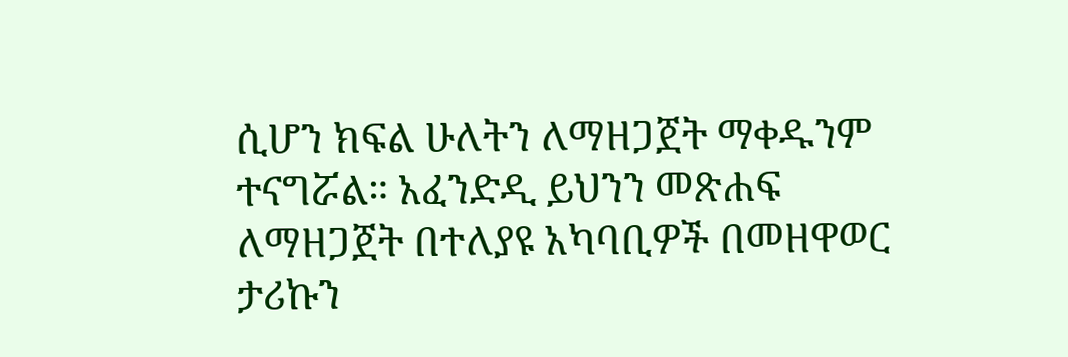ሲሆን ክፍል ሁለትን ለማዘጋጀት ማቀዱንም ተናግሯል። አፈንድዲ ይህንን መጽሐፍ ለማዘጋጀት በተለያዩ አካባቢዎች በመዘዋወር ታሪኩን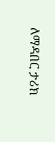ለማዳበር ታሪክ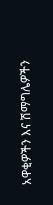አዋቂዎችን እና ሽማግሌዎችን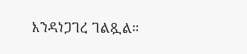እንዳነጋገረ ገልጿል።